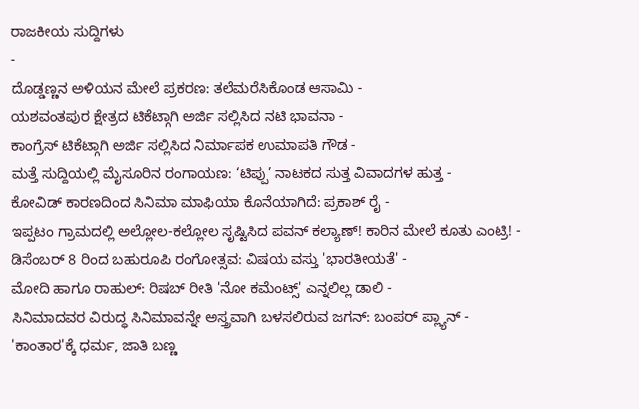ರಾಜಕೀಯ ಸುದ್ದಿಗಳು
-
ದೊಡ್ಡಣ್ಣನ ಅಳಿಯನ ಮೇಲೆ ಪ್ರಕರಣ: ತಲೆಮರೆಸಿಕೊಂಡ ಆಸಾಮಿ -
ಯಶವಂತಪುರ ಕ್ಷೇತ್ರದ ಟಿಕೆಟ್ಗಾಗಿ ಅರ್ಜಿ ಸಲ್ಲಿಸಿದ ನಟಿ ಭಾವನಾ -
ಕಾಂಗ್ರೆಸ್ ಟಿಕೆಟ್ಗಾಗಿ ಅರ್ಜಿ ಸಲ್ಲಿಸಿದ ನಿರ್ಮಾಪಕ ಉಮಾಪತಿ ಗೌಡ -
ಮತ್ತೆ ಸುದ್ದಿಯಲ್ಲಿ ಮೈಸೂರಿನ ರಂಗಾಯಣ: ‘ಟಿಪ್ಪು’ ನಾಟಕದ ಸುತ್ತ ವಿವಾದಗಳ ಹುತ್ತ -
ಕೋವಿಡ್ ಕಾರಣದಿಂದ ಸಿನಿಮಾ ಮಾಫಿಯಾ ಕೊನೆಯಾಗಿದೆ: ಪ್ರಕಾಶ್ ರೈ -
ಇಪ್ಪಟಂ ಗ್ರಾಮದಲ್ಲಿ ಅಲ್ಲೋಲ-ಕಲ್ಲೋಲ ಸೃಷ್ಟಿಸಿದ ಪವನ್ ಕಲ್ಯಾಣ್! ಕಾರಿನ ಮೇಲೆ ಕೂತು ಎಂಟ್ರಿ! -
ಡಿಸೆಂಬರ್ 8 ರಿಂದ ಬಹುರೂಪಿ ರಂಗೋತ್ಸವ: ವಿಷಯ ವಸ್ತು 'ಭಾರತೀಯತೆ' -
ಮೋದಿ ಹಾಗೂ ರಾಹುಲ್: ರಿಷಬ್ ರೀತಿ 'ನೋ ಕಮೆಂಟ್ಸ್' ಎನ್ನಲಿಲ್ಲ ಡಾಲಿ -
ಸಿನಿಮಾದವರ ವಿರುದ್ಧ ಸಿನಿಮಾವನ್ನೇ ಅಸ್ತ್ರವಾಗಿ ಬಳಸಲಿರುವ ಜಗನ್: ಬಂಪರ್ ಪ್ಲ್ಯಾನ್ -
'ಕಾಂತಾರ'ಕ್ಕೆ ಧರ್ಮ, ಜಾತಿ ಬಣ್ಣ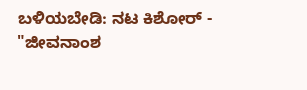ಬಳಿಯಬೇಡಿ: ನಟ ಕಿಶೋರ್ -
"ಜೀವನಾಂಶ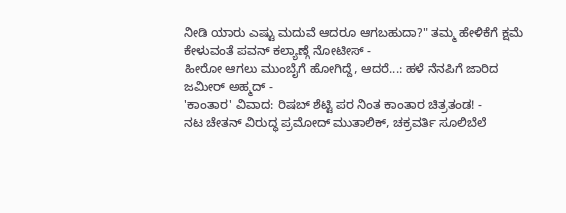ನೀಡಿ ಯಾರು ಎಷ್ಟು ಮದುವೆ ಆದರೂ ಆಗಬಹುದಾ?" ತಮ್ಮ ಹೇಳಿಕೆಗೆ ಕ್ಷಮೆ ಕೇಳುವಂತೆ ಪವನ್ ಕಲ್ಯಾಣ್ಗೆ ನೋಟೀಸ್ -
ಹೀರೋ ಆಗಲು ಮುಂಬೈಗೆ ಹೋಗಿದ್ದೆ, ಆದರೆ...: ಹಳೆ ನೆನಪಿಗೆ ಜಾರಿದ ಜಮೀರ್ ಅಹ್ಮದ್ -
'ಕಾಂತಾರ' ವಿವಾದ: ರಿಷಬ್ ಶೆಟ್ಟಿ ಪರ ನಿಂತ ಕಾಂತಾರ ಚಿತ್ರತಂಡ! -
ನಟ ಚೇತನ್ ವಿರುದ್ಧ ಪ್ರಮೋದ್ ಮುತಾಲಿಕ್, ಚಕ್ರವರ್ತಿ ಸೂಲಿಬೆಲೆ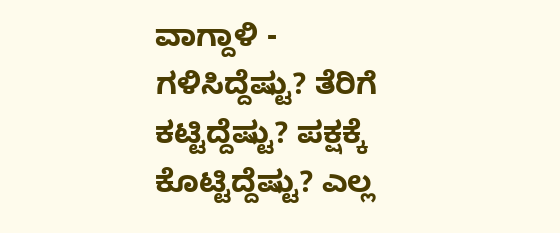ವಾಗ್ದಾಳಿ -
ಗಳಿಸಿದ್ದೆಷ್ಟು? ತೆರಿಗೆ ಕಟ್ಟಿದ್ದೆಷ್ಟು? ಪಕ್ಷಕ್ಕೆ ಕೊಟ್ಟಿದ್ದೆಷ್ಟು? ಎಲ್ಲ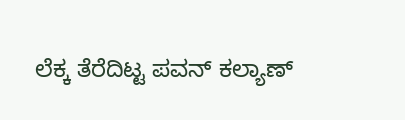ಲೆಕ್ಕ ತೆರೆದಿಟ್ಟ ಪವನ್ ಕಲ್ಯಾಣ್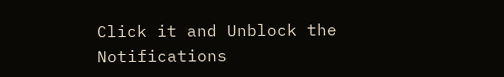Click it and Unblock the Notifications